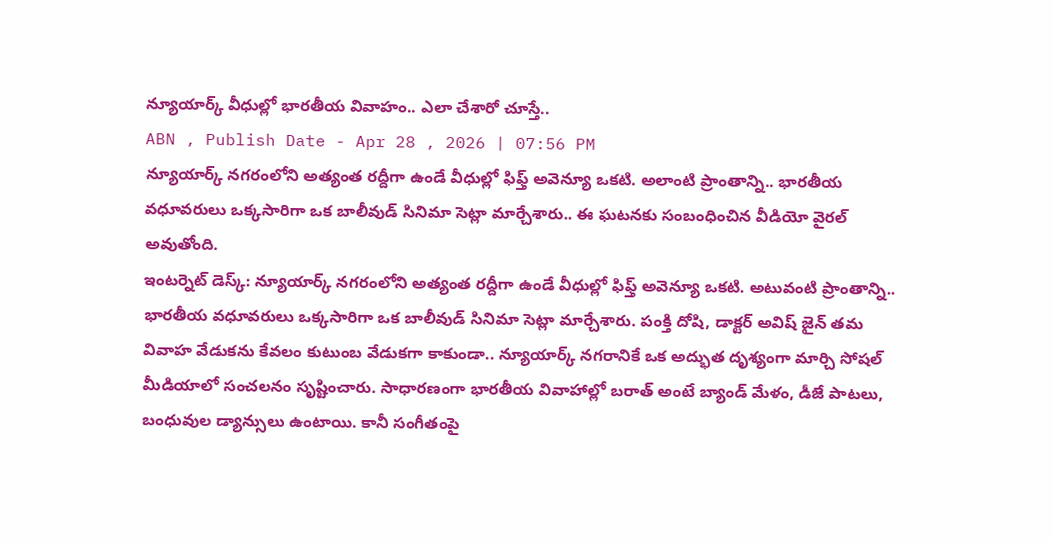న్యూయార్క్ వీధుల్లో భారతీయ వివాహం.. ఎలా చేశారో చూస్తే..
ABN , Publish Date - Apr 28 , 2026 | 07:56 PM
న్యూయార్క్ నగరంలోని అత్యంత రద్దీగా ఉండే వీధుల్లో ఫిఫ్త్ అవెన్యూ ఒకటి. అలాంటి ప్రాంతాన్ని.. భారతీయ వధూవరులు ఒక్కసారిగా ఒక బాలీవుడ్ సినిమా సెట్లా మార్చేశారు.. ఈ ఘటనకు సంబంధించిన వీడియో వైరల్ అవుతోంది.
ఇంటర్నెట్ డెస్క్: న్యూయార్క్ నగరంలోని అత్యంత రద్దీగా ఉండే వీధుల్లో ఫిఫ్త్ అవెన్యూ ఒకటి. అటువంటి ప్రాంతాన్ని.. భారతీయ వధూవరులు ఒక్కసారిగా ఒక బాలీవుడ్ సినిమా సెట్లా మార్చేశారు. పంక్తి దోషి, డాక్టర్ అవిష్ జైన్ తమ వివాహ వేడుకను కేవలం కుటుంబ వేడుకగా కాకుండా.. న్యూయార్క్ నగరానికే ఒక అద్భుత దృశ్యంగా మార్చి సోషల్ మీడియాలో సంచలనం సృష్టించారు. సాధారణంగా భారతీయ వివాహాల్లో బరాత్ అంటే బ్యాండ్ మేళం, డీజే పాటలు, బంధువుల డ్యాన్సులు ఉంటాయి. కానీ సంగీతంపై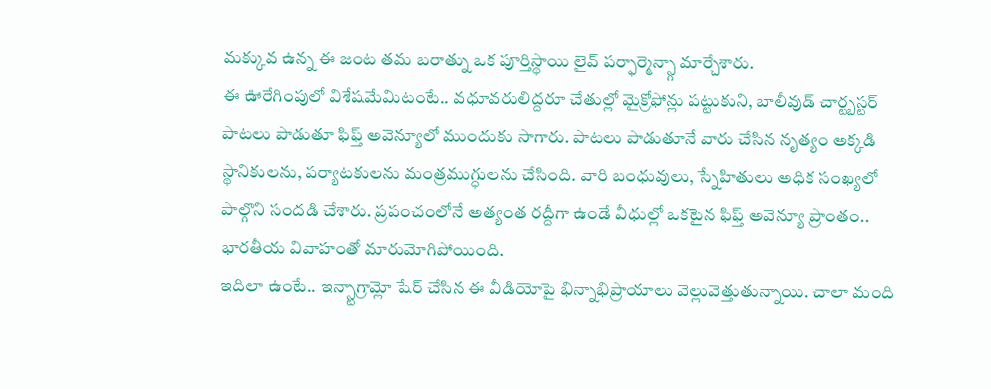మక్కువ ఉన్న ఈ జంట తమ బరాత్ను ఒక పూర్తిస్థాయి లైవ్ పర్ఫార్మెన్స్గా మార్చేశారు.
ఈ ఊరేగింపులో విశేషమేమిటంటే.. వధూవరులిద్దరూ చేతుల్లో మైక్రోఫోన్లు పట్టుకుని, బాలీవుడ్ చార్ట్బస్టర్ పాటలు పాడుతూ ఫిఫ్త్ అవెన్యూలో ముందుకు సాగారు. పాటలు పాడుతూనే వారు చేసిన నృత్యం అక్కడి స్థానికులను, పర్యాటకులను మంత్రముగ్ధులను చేసింది. వారి బంధువులు, స్నేహితులు అధిక సంఖ్యలో పాల్గొని సందడి చేశారు. ప్రపంచంలోనే అత్యంత రద్దీగా ఉండే వీధుల్లో ఒకటైన ఫిఫ్త్ అవెన్యూ ప్రాంతం.. భారతీయ వివాహంతో మారుమోగిపోయింది.
ఇదిలా ఉంటే.. ఇన్స్టాగ్రామ్లో షేర్ చేసిన ఈ వీడియోపై భిన్నాభిప్రాయాలు వెల్లువెత్తుతున్నాయి. చాలా మంది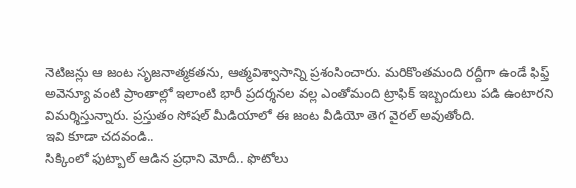నెటిజన్లు ఆ జంట సృజనాత్మకతను, ఆత్మవిశ్వాసాన్ని ప్రశంసించారు. మరికొంతమంది రద్దీగా ఉండే ఫిఫ్త్ అవెన్యూ వంటి ప్రాంతాల్లో ఇలాంటి భారీ ప్రదర్శనల వల్ల ఎంతోమంది ట్రాఫిక్ ఇబ్బందులు పడి ఉంటారని విమర్శిస్తున్నారు. ప్రస్తుతం సోషల్ మీడియాలో ఈ జంట వీడియో తెగ వైరల్ అవుతోంది.
ఇవి కూడా చదవండి..
సిక్కింలో ఫుట్బాల్ ఆడిన ప్రధాని మోదీ.. ఫొటోలు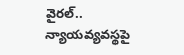వైరల్..
న్యాయవ్యవస్థపై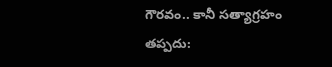గౌరవం.. కానీ సత్యాగ్రహం తప్పదు: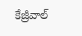కేజ్రీవాల్